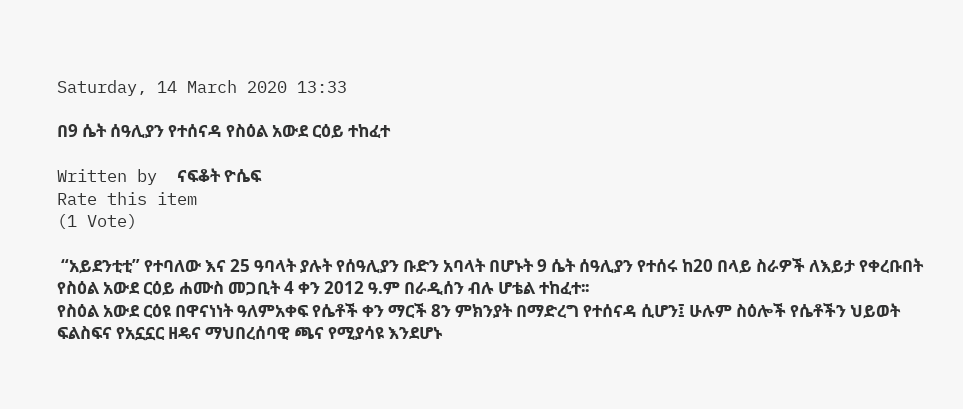Saturday, 14 March 2020 13:33

በ9 ሴት ሰዓሊያን የተሰናዳ የስዕል አውደ ርዕይ ተከፈተ

Written by  ናፍቆት ዮሴፍ
Rate this item
(1 Vote)

 “አይደንቲቲ” የተባለው እና 25 ዓባላት ያሉት የሰዓሊያን ቡድን አባላት በሆኑት 9 ሴት ሰዓሊያን የተሰሩ ከ20 በላይ ስራዎች ለእይታ የቀረቡበት የስዕል አውደ ርዕይ ሐሙስ መጋቢት 4 ቀን 2012 ዓ.ም በራዲሰን ብሉ ሆቴል ተከፈተ፡፡
የስዕል አውደ ርዕዩ በዋናነነት ዓለምአቀፍ የሴቶች ቀን ማርች 8ን ምክንያት በማድረግ የተሰናዳ ሲሆን፤ ሁሉም ስዕሎች የሴቶችን ህይወት ፍልስፍና የአኗኗር ዘዴና ማህበረሰባዊ ጫና የሚያሳዩ እንደሆኑ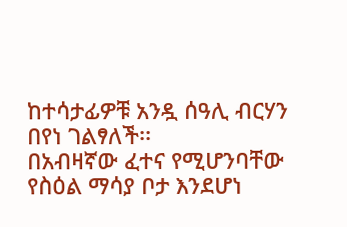ከተሳታፊዎቹ አንዷ ሰዓሊ ብርሃን በየነ ገልፃለች፡፡
በአብዛኛው ፈተና የሚሆንባቸው የስዕል ማሳያ ቦታ እንደሆነ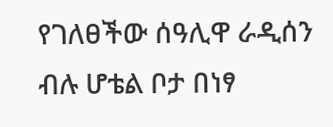የገለፀችው ሰዓሊዋ ራዲሰን ብሉ ሆቴል ቦታ በነፃ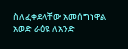ስለፈቀደላቸው አመሰግነዋል አወድ ራዕዩ ለአንድ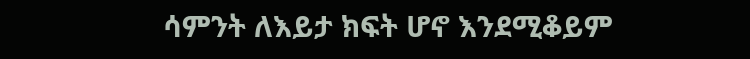ሳምንት ለእይታ ክፍት ሆኖ እንደሚቆይም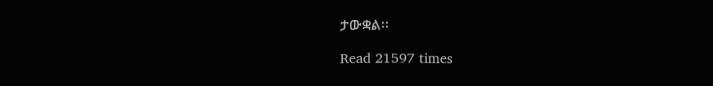ታውቋል፡፡

Read 21597 times